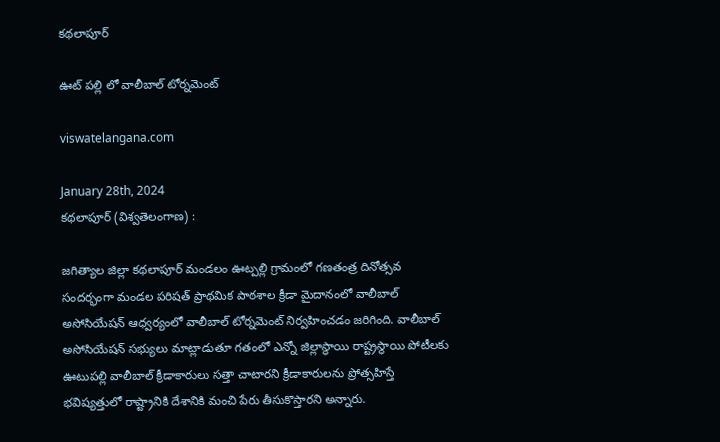కథలాపూర్

ఊట్ పల్లి లో వాలీబాల్ టోర్నమెంట్

viswatelangana.com

January 28th, 2024
కథలాపూర్ (విశ్వతెలంగాణ) :

జగిత్యాల జిల్లా కథలాపూర్ మండలం ఊట్పల్లి గ్రామంలో గణతంత్ర దినోత్సవ సందర్భంగా మండల పరిషత్ ప్రాథమిక పాఠశాల క్రీడా మైదానంలో వాలీబాల్ అసోసియేషన్ ఆధ్వర్యంలో వాలీబాల్ టోర్నమెంట్ నిర్వహించడం జరిగింది. వాలీబాల్ అసోసియేషన్ సభ్యులు మాట్లాడుతూ గతంలో ఎన్నో జిల్లాస్థాయి రాష్ట్రస్థాయి పోటీలకు ఊటుపల్లి వాలీబాల్ క్రీడాకారులు సత్తా చాటారని క్రీడాకారులను ప్రోత్సహిస్తే భవిష్యత్తులో రాష్ట్రానికి దేశానికి మంచి పేరు తీసుకొస్తారని అన్నారు.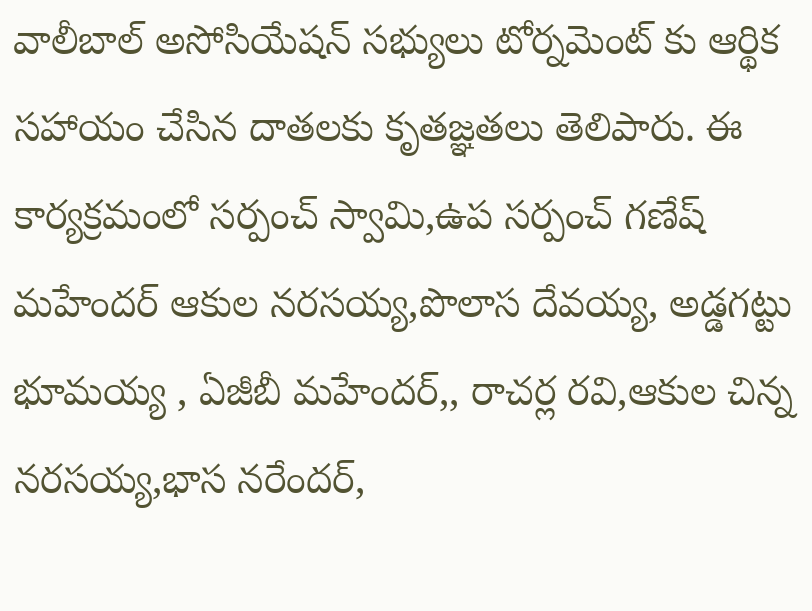వాలీబాల్ అసోసియేషన్ సభ్యులు టోర్నమెంట్ కు ఆర్థిక సహాయం చేసిన దాతలకు కృతజ్ఞతలు తెలిపారు. ఈ కార్యక్రమంలో సర్పంచ్ స్వామి,ఉప సర్పంచ్ గణేష్ మహేందర్ ఆకుల నరసయ్య,పొలాస దేవయ్య, అడ్డగట్టు భూమయ్య , ఏజీబీ మహేందర్,, రాచర్ల రవి,ఆకుల చిన్న నరసయ్య,భాస నరేందర్,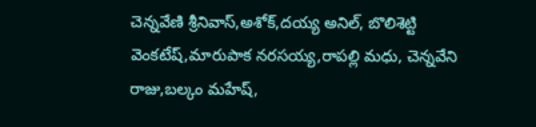చెన్నవేణి శ్రీనివాస్,అశోక్,దయ్య అనిల్, బొలిశెట్టి వెంకటేష్,మారుపాక నరసయ్య,రాపల్లి మధు, చెన్నవేని రాజు,బల్కం మహేష్,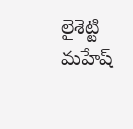లైశెట్టి మహేష్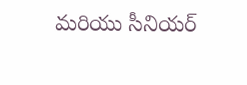మరియు సీనియర్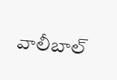వాలీబాల్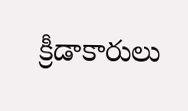క్రీడాకారులు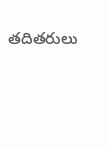తదితరులు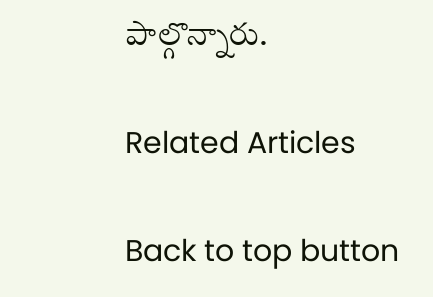పాల్గొన్నారు.

Related Articles

Back to top button